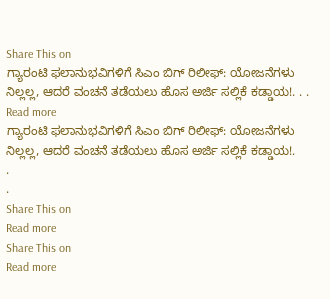Share This on
ಗ್ಯಾರಂಟಿ ಫಲಾನುಭವಿಗಳಿಗೆ ಸಿಎಂ ಬಿಗ್ ರಿಲೀಫ್: ಯೋಜನೆಗಳು ನಿಲ್ಲಲ್ಲ, ಆದರೆ ವಂಚನೆ ತಡೆಯಲು ಹೊಸ ಅರ್ಜಿ ಸಲ್ಲಿಕೆ ಕಡ್ಡಾಯ!. . . Read more
ಗ್ಯಾರಂಟಿ ಫಲಾನುಭವಿಗಳಿಗೆ ಸಿಎಂ ಬಿಗ್ ರಿಲೀಫ್: ಯೋಜನೆಗಳು ನಿಲ್ಲಲ್ಲ, ಆದರೆ ವಂಚನೆ ತಡೆಯಲು ಹೊಸ ಅರ್ಜಿ ಸಲ್ಲಿಕೆ ಕಡ್ಡಾಯ!.
.
.
Share This on
Read more
Share This on
Read more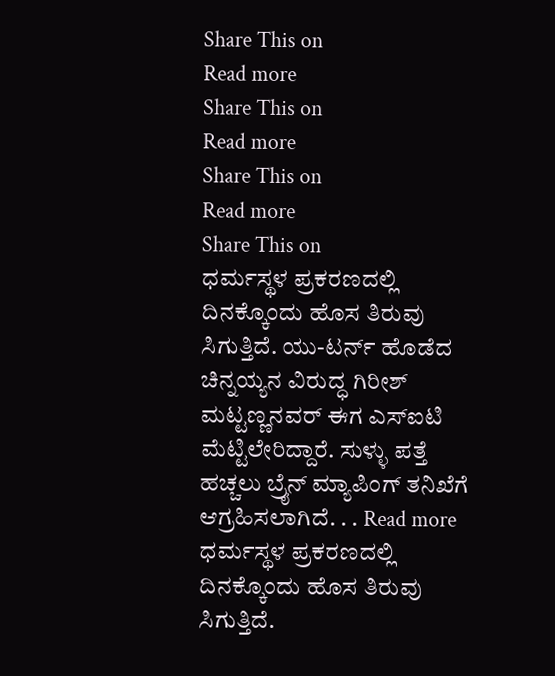Share This on
Read more
Share This on
Read more
Share This on
Read more
Share This on
ಧರ್ಮಸ್ಥಳ ಪ್ರಕರಣದಲ್ಲಿ ದಿನಕ್ಕೊಂದು ಹೊಸ ತಿರುವು ಸಿಗುತ್ತಿದೆ. ಯು-ಟರ್ನ್ ಹೊಡೆದ ಚಿನ್ನಯ್ಯನ ವಿರುದ್ಧ ಗಿರೀಶ್ ಮಟ್ಟಣ್ಣನವರ್ ಈಗ ಎಸ್‌ಐಟಿ ಮೆಟ್ಟಿಲೇರಿದ್ದಾರೆ. ಸುಳ್ಳು ಪತ್ತೆ ಹಚ್ಚಲು ಬ್ರೈನ್ ಮ್ಯಾಪಿಂಗ್ ತನಿಖೆಗೆ ಆಗ್ರಹಿಸಲಾಗಿದೆ. . . Read more
ಧರ್ಮಸ್ಥಳ ಪ್ರಕರಣದಲ್ಲಿ ದಿನಕ್ಕೊಂದು ಹೊಸ ತಿರುವು ಸಿಗುತ್ತಿದೆ.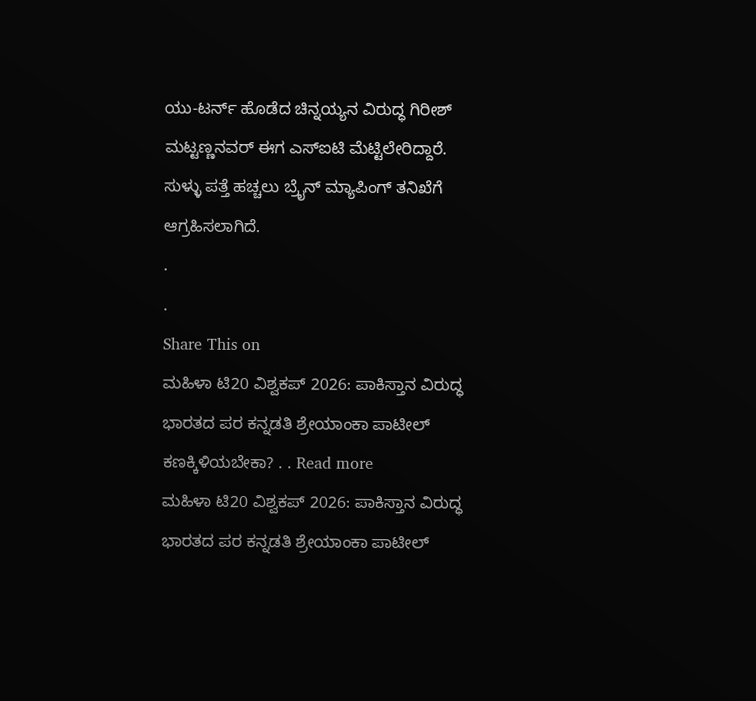ಯು-ಟರ್ನ್ ಹೊಡೆದ ಚಿನ್ನಯ್ಯನ ವಿರುದ್ಧ ಗಿರೀಶ್ ಮಟ್ಟಣ್ಣನವರ್ ಈಗ ಎಸ್‌ಐಟಿ ಮೆಟ್ಟಿಲೇರಿದ್ದಾರೆ. ಸುಳ್ಳು ಪತ್ತೆ ಹಚ್ಚಲು ಬ್ರೈನ್ ಮ್ಯಾಪಿಂಗ್ ತನಿಖೆಗೆ ಆಗ್ರಹಿಸಲಾಗಿದೆ.
.
.
Share This on
ಮಹಿಳಾ ಟಿ20 ವಿಶ್ವಕಪ್ 2026: ಪಾಕಿಸ್ತಾನ ವಿರುದ್ಧ ಭಾರತದ ಪರ ಕನ್ನಡತಿ ಶ್ರೇಯಾಂಕಾ ಪಾಟೀಲ್‌ ಕಣಕ್ಕಿಳಿಯಬೇಕಾ? . . Read more
ಮಹಿಳಾ ಟಿ20 ವಿಶ್ವಕಪ್ 2026: ಪಾಕಿಸ್ತಾನ ವಿರುದ್ಧ ಭಾರತದ ಪರ ಕನ್ನಡತಿ ಶ್ರೇಯಾಂಕಾ ಪಾಟೀಲ್‌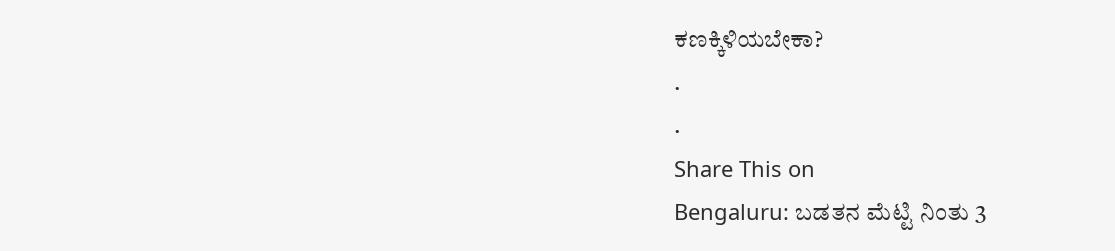ಕಣಕ್ಕಿಳಿಯಬೇಕಾ?
.
.
Share This on
Bengaluru: ಬಡತನ ಮೆಟ್ಟಿ ನಿಂತು 3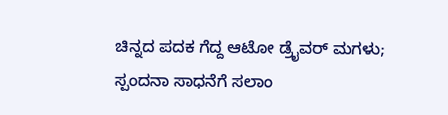ಚಿನ್ನದ ಪದಕ ಗೆದ್ದ ಆಟೋ ಡ್ರೈವರ್ ಮಗಳು; ಸ್ಪಂದನಾ ಸಾಧನೆಗೆ ಸಲಾಂ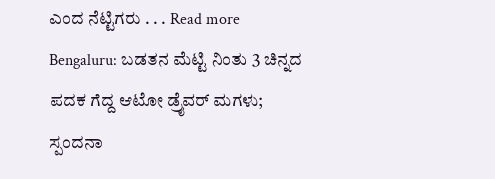ಎಂದ ನೆಟ್ಟಿಗರು . . . Read more
Bengaluru: ಬಡತನ ಮೆಟ್ಟಿ ನಿಂತು 3 ಚಿನ್ನದ ಪದಕ ಗೆದ್ದ ಆಟೋ ಡ್ರೈವರ್ ಮಗಳು; ಸ್ಪಂದನಾ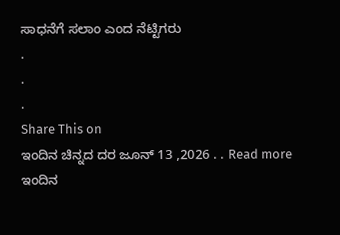ಸಾಧನೆಗೆ ಸಲಾಂ ಎಂದ ನೆಟ್ಟಿಗರು
.
.
.
Share This on
ಇಂದಿನ ಚಿನ್ನದ ದರ ಜೂನ್ 13 ,2026 . . Read more
ಇಂದಿನ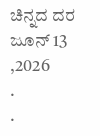ಚಿನ್ನದ ದರ ಜೂನ್ 13 ,2026
.
.